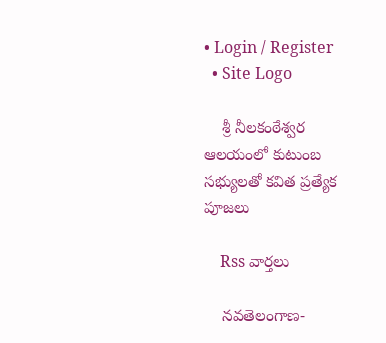• Login / Register
  • Site Logo

    శ్రీ నీలకంఠేశ్వర ఆలయంలో కుటుంబ సభ్యులతో కవిత ప్రత్యేక పూజలు

    Rss వార్తలు

    నవతెలంగాణ-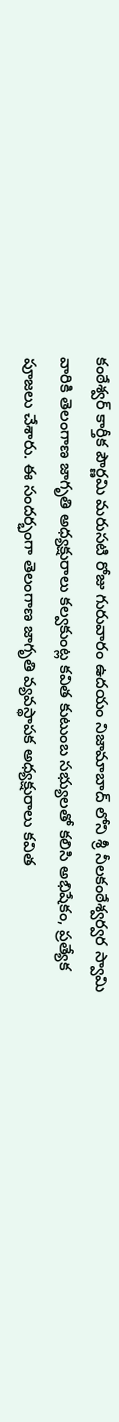కంఠేశ్వర్ కార్తీక పౌర్ణమి మరుసటి రోజు గురువారం ఉదయం నిజామాబాద్ లోని శ్రీ నీలకంఠేశ్వర్వర స్వామి వారికి తెలంగాణ జాగృతి అధ్యక్షురాలు కల్వకుంట్ల కవిత కుటుంబ సభ్యులతో కలిసి అభిషేకం, ప్రత్యేక పూజలు చేశారు. ఈ సందర్భంగా తెలంగాణ జాగృతి వ్యవస్థాపక అధ్యక్షురాలు కవిత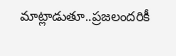మాట్లాడుతూ..ప్రజలందరికీ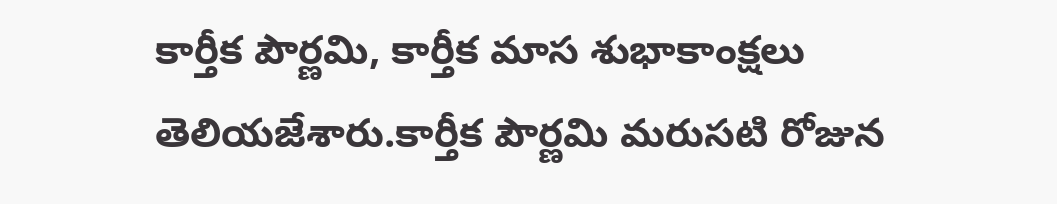కార్తీక పౌర్ణమి, కార్తీక మాస శుభాకాంక్షలు తెలియజేశారు.కార్తీక పౌర్ణమి మరుసటి రోజున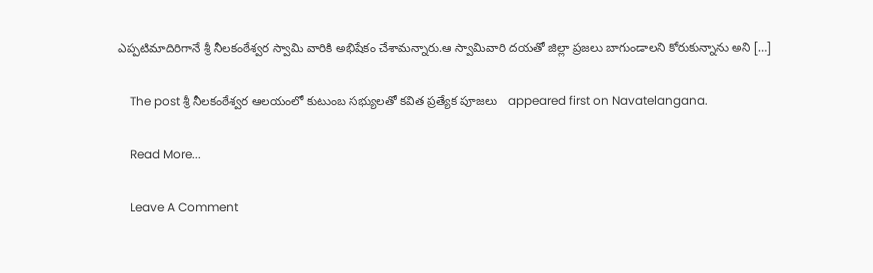ఎప్పటిమాదిరిగానే శ్రీ నీలకంఠేశ్వర స్వామి వారికి అభిషేకం చేశామన్నారు.ఆ స్వామివారి దయతో జిల్లా ప్రజలు బాగుండాలని కోరుకున్నాను అని […]

    The post శ్రీ నీలకంఠేశ్వర ఆలయంలో కుటుంబ సభ్యులతో కవిత ప్రత్యేక పూజలు   appeared first on Navatelangana.

    Read More...

    Leave A Comment